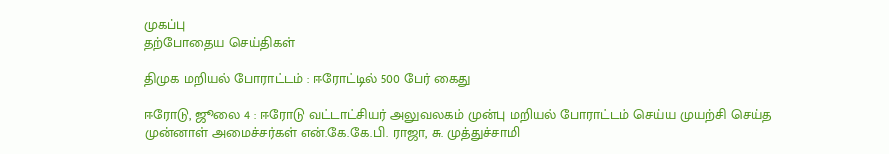முகப்பு
தற்போதைய செய்திகள்

திமுக மறியல் போராட்டம் : ஈரோட்டில் 500 பேர் கைது

ஈரோடு, ஜூலை 4 : ஈரோடு வட்டாட்சியர் அலுவலகம் முன்பு மறியல் போராட்டம் செய்ய முயற்சி செய்த முன்னாள் அமைச்சர்கள் என்.கே.கே.பி. ராஜா, சு. முத்துச்சாமி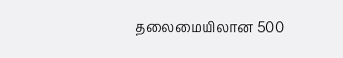தலைமையிலான 500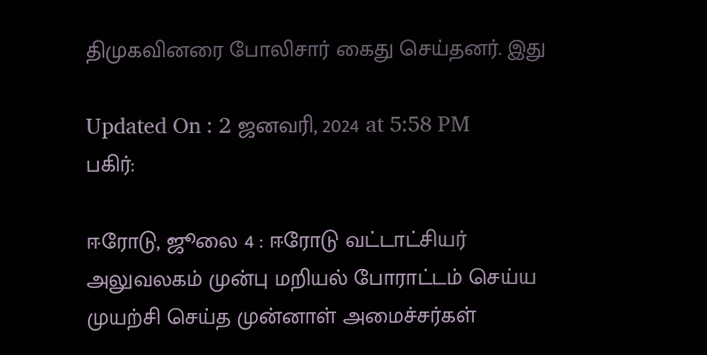திமுகவினரை போலிசார் கைது செய்தனர். இது

Updated On : 2 ஜனவரி, 2024 at 5:58 PM
பகிர்:

ஈரோடு, ஜூலை 4 : ஈரோடு வட்டாட்சியர் அலுவலகம் முன்பு மறியல் போராட்டம் செய்ய முயற்சி செய்த முன்னாள் அமைச்சர்கள்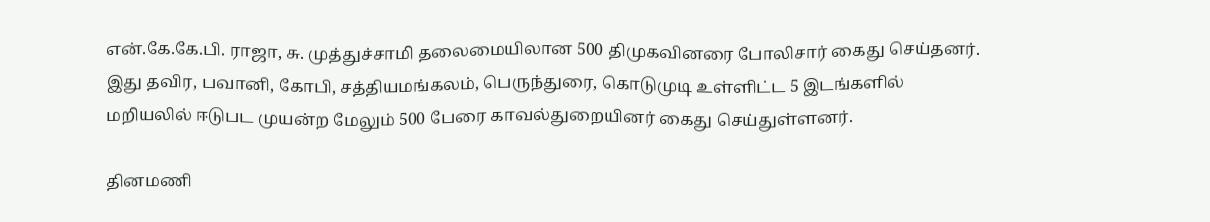என்.கே.கே.பி. ராஜா, சு. முத்துச்சாமி தலைமையிலான 500 திமுகவினரை போலிசார் கைது செய்தனர். இது தவிர, பவானி, கோபி, சத்தியமங்கலம், பெருந்துரை, கொடுமுடி உள்ளிட்ட 5 இடங்களில் மறியலில் ஈடுபட முயன்ற மேலும் 500 பேரை காவல்துறையினர் கைது செய்துள்ளனர்.

தினமணி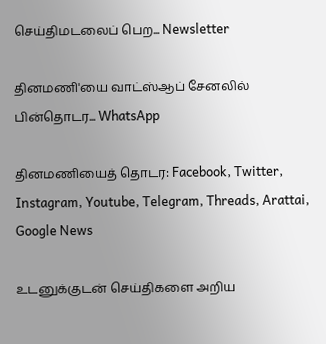செய்திமடலைப் பெற... Newsletter

தினமணி'யை வாட்ஸ்ஆப் சேனலில் பின்தொடர... WhatsApp

தினமணியைத் தொடர: Facebook, Twitter, Instagram, Youtube, Telegram, Threads, Arattai, Google News

உடனுக்குடன் செய்திகளை அறிய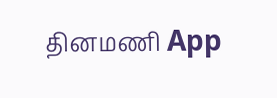தினமணி App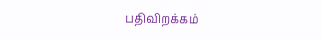பதிவிறக்கம்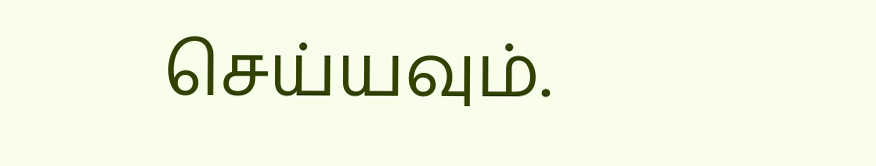செய்யவும்.